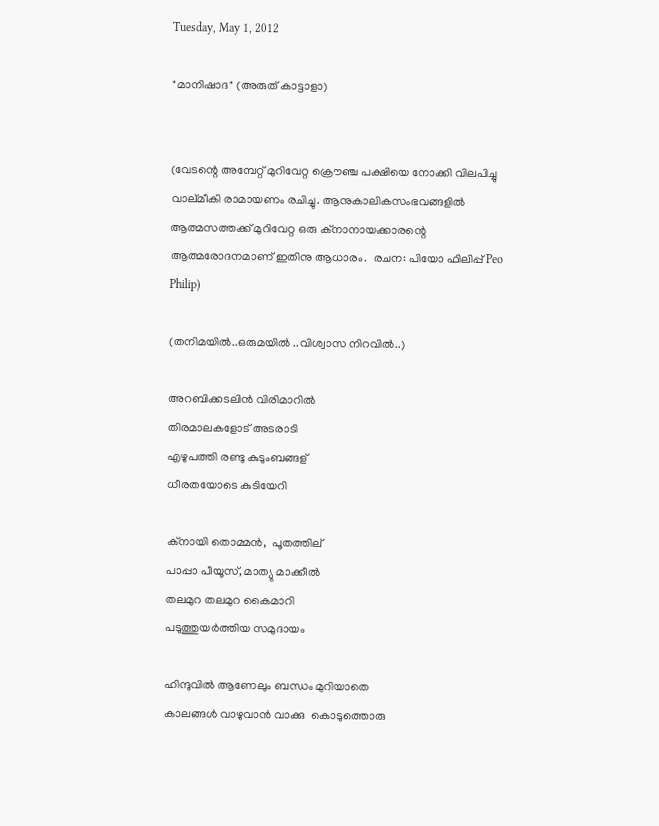Tuesday, May 1, 2012

"മാനിഷാദ" (അരുത് കാട്ടാളാ)


(വേടന്റെ അമ്പേറ്റ് മുറിവേറ്റ ക്രൌഞ്ച പക്ഷിയെ നോക്കി വിലപിച്ചു വാല്മീകി രാമായണം രചിച്ചു. ആനുകാലികസംഭവങ്ങളില്‍ ആത്മസത്തക്ക് മുറിവേറ്റ ഒരു ക്നാനായക്കാരന്റെ ആത്മരോദനമാണ് ഇതിനു ആധാരം.  രചന: പിയോ ഫിലിപ്പ് Peo Philip)

(തനിമയില്‍..ഒരുമയില്‍ ..വിശ്വാസ നിറവില്‍..)

അറബിക്കടലിന്‍ വിരിമാറില്‍
തിരമാലകളോട് അടരാടി
എഴുപത്തി രണ്ടു കുടുംബങ്ങള്
ധീരതയോടെ കുടിയേറി

ക്നായി തൊമ്മന്‍,  പൂതത്തില്
പാപ്പാ പീയൂസ്, മാത്യു മാക്കീല്‍ ‍
തലമുറ തലമുറ കൈമാറി
പടുത്തുയര്‍ത്തിയ സമുദായം

ഹിന്ദുവില്‍ ആണേലും ബന്ധം മുറിയാതെ
കാലങ്ങള്‍ വാഴുവാന്‍ വാക്കു  കൊടുത്തൊരു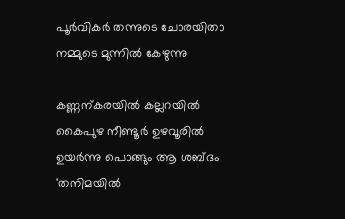പൂര്‍വികര്‍ തന്നുടെ ചോരയിതാ
നമ്മുടെ മുന്നില്‍ കേഴുന്നു

കണ്ണന്കരയില്‍ കല്ലറയില്‍
കൈപുഴ നീണ്ടൂര്‍ ഉഴവൂരില്‍
ഉയര്‍ന്നു പൊങ്ങും ആ ശബ്ദം
'തനിമയില്‍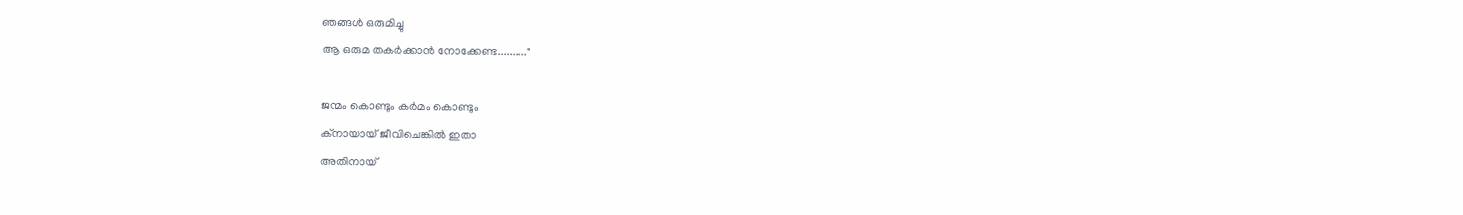ഞങ്ങള്‍ ഒരുമിച്ചു
ആ ഒരുമ തകര്‍ക്കാന്‍ നോക്കേണ്ട.........."

ജന്മം കൊണ്ടും കര്‍മം കൊണ്ടും
ക്നായായ് ജീവിചെങ്കില്‍ ഇതാ
അതിനായ്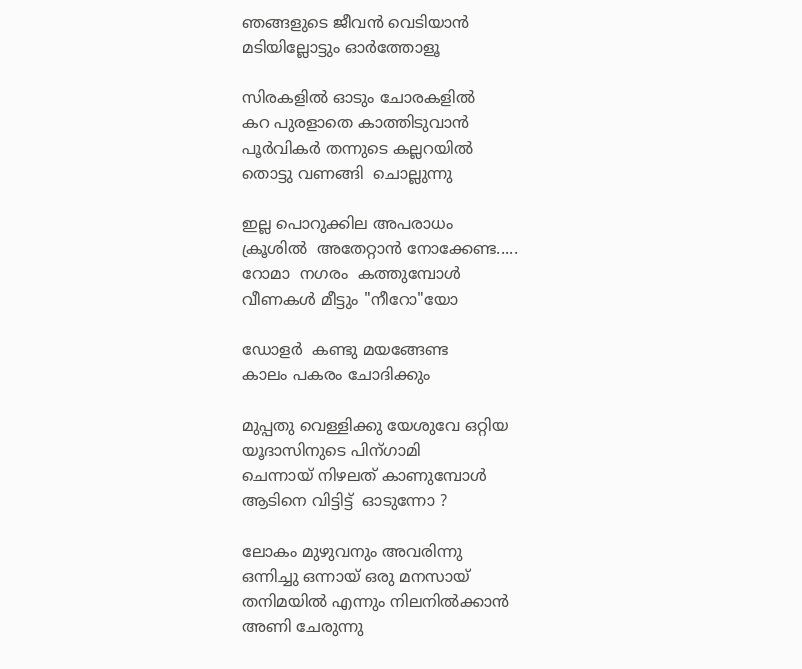ഞങ്ങളുടെ ജീവന്‍ വെടിയാന്‍
മടിയില്ലോട്ടും ഓര്‍ത്തോളൂ

സിരകളില്‍ ഓടും ചോരകളില്‍
കറ പുരളാതെ കാത്തിടുവാന്‍
പൂര്‍വികര്‍ തന്നുടെ കല്ലറയില്‍
തൊട്ടു വണങ്ങി  ചൊല്ലുന്നു

ഇല്ല പൊറുക്കില അപരാധം
ക്രൂശില്‍ ‍ അതേറ്റാന്‍ നോക്കേണ്ട.....
റോമാ  നഗരം  കത്തുമ്പോള്‍
വീണകള്‍ മീട്ടും "നീറോ"യോ

ഡോളര്‍  കണ്ടു മയങ്ങേണ്ട
കാലം പകരം ചോദിക്കും

മുപ്പതു വെള്ളിക്കു യേശുവേ ഒറ്റിയ
യൂദാസിനുടെ പിന്ഗാമി
ചെന്നായ് നിഴലത് കാണുമ്പോള്‍
ആടിനെ വിട്ടിട്ട്  ഓടുന്നോ ?

ലോകം മുഴുവനും അവരിന്നു
ഒന്നിച്ചു ഒന്നായ് ഒരു മനസായ്‌
തനിമയില്‍ എന്നും നിലനില്‍ക്കാന്‍
അണി ചേരുന്നു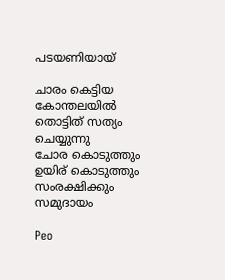പടയണിയായ്

ചാരം കെട്ടിയ കോന്തലയില്‍
തൊട്ടിത് സത്യം ചെയ്യുന്നു
ചോര കൊടുത്തും ഉയിര് കൊടുത്തും
സംരക്ഷിക്കും സമുദായം

Peo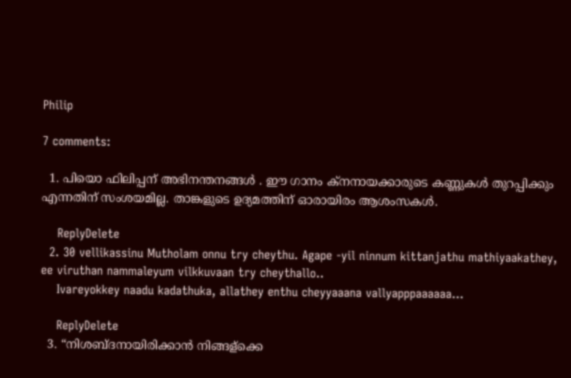Philip

7 comments:

  1. പിയൊ ഫിലിപ്പന് അഭിനന്തനങ്ങള്‍ . ഈ ഗാനം ക്നനായക്കാരുടെ കണ്ണുകള്‍ തുറപ്പിക്കും എന്നതിന് സംശയമില്ല. താങ്കളുടെ ഉദ്യമത്തിന് ഓരായിരം ആശംസകള്‍.

    ReplyDelete
  2. 30 vellikassinu Mutholam onnu try cheythu. Agape -yil ninnum kittanjathu mathiyaakathey, ee viruthan nammaleyum vilkkuvaan try cheythallo..
    Ivareyokkey naadu kadathuka, allathey enthu cheyyaaana vallyapppaaaaaa...

    ReplyDelete
  3. “നിശബ്ദനായിരിക്കാന്‍ നിങ്ങള്ക്കെ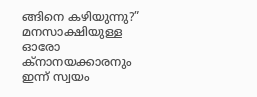ങ്ങിനെ കഴിയുന്നു?” മനസാക്ഷിയുള്ള ഓരോ ക്നാനയക്കാരനും ഇന്ന് സ്വയം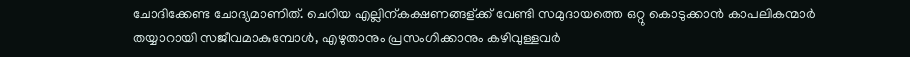ചോദിക്കേണ്ട ചോദ്യമാണിത്. ചെറിയ എല്ലിന്കക്ഷണങ്ങള്ക്ക് വേണ്ടി സമുദായത്തെ ഒറ്റു കൊടുക്കാന്‍ കാപലികന്മാര്‍ തയ്യാറായി സജീവമാകുമ്പോള്‍, എഴുതാനും പ്രസംഗിക്കാനും കഴിവുള്ളവര്‍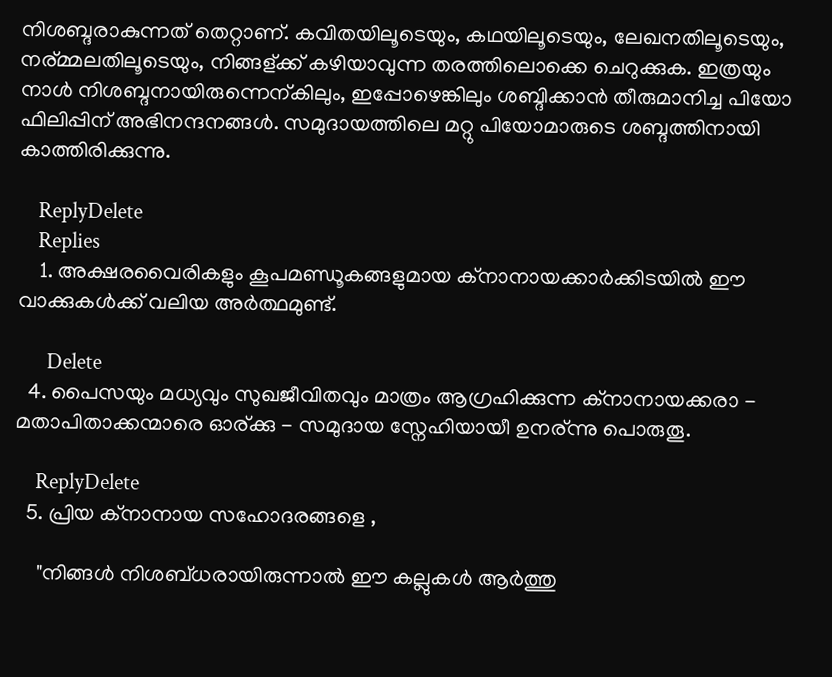നിശബ്ദരാകുന്നത് തെറ്റാണ്. കവിതയിലൂടെയും, കഥയിലൂടെയും, ലേഖനതിലൂടെയും, നര്മ്മലതിലൂടെയും, നിങ്ങള്ക്ക് കഴിയാവുന്ന തരത്തിലൊക്കെ ചെറുക്കുക. ഇത്രയും നാള്‍ നിശബ്ദനായിരുന്നെന്കിലും, ഇപ്പോഴെങ്കിലും ശബ്ദിക്കാന്‍ തീരുമാനിച്ച പിയോ ഫിലിപ്പിന് അഭിനന്ദനങ്ങള്‍. സമുദായത്തിലെ മറ്റു പിയോമാരുടെ ശബ്ദത്തിനായി കാത്തിരിക്കുന്നു.

    ReplyDelete
    Replies
    1. അക്ഷരവൈരികളും കൂപമണ്ഡൂകങ്ങളുമായ ക്നാനായക്കാർക്കിടയിൽ ഈ വാക്കുകൾക്ക് വലിയ അർത്ഥമുണ്ട്.

      Delete
  4. പൈസയും മധ്യവും സുഖജീവിതവും മാത്രം ആഗ്രഹിക്കുന്ന ക്നാനായക്കരാ - മതാപിതാക്കന്മാരെ ഓര്ക്കു - സമുദായ സ്നേഹിയായീ ഉനര്ന്നു പൊരുതൂ.

    ReplyDelete
  5. പ്രിയ ക്നാനായ സഹോദരങ്ങളെ ,

    "നിങ്ങള്‍ നിശബ്ധരായിരുന്നാല്‍ ഈ കല്ലുകള്‍ ആര്‍ത്തു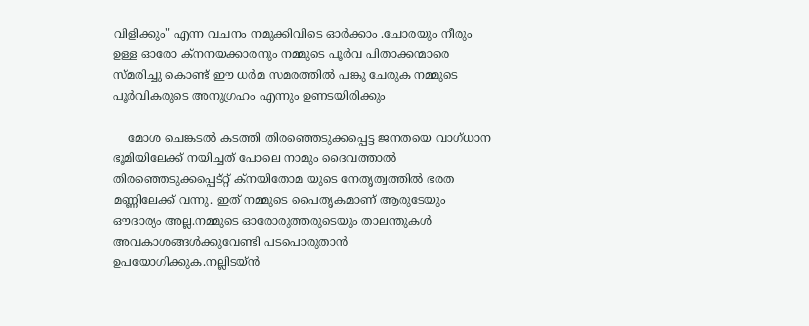വിളിക്കും" എന്ന വചനം നമുക്കിവിടെ ഓര്‍ക്കാം .ചോരയും നീരും ഉള്ള ഓരോ ക്നനയക്കാരനും നമ്മുടെ പൂര്‍വ പിതാക്കന്മാരെ സ്മരിച്ചു കൊണ്ട് ഈ ധര്‍മ സമരത്തില്‍ പങ്കു ചേരുക നമ്മുടെ പൂര്‍വികരുടെ അനുഗ്രഹം എന്നും ഉണടയിരിക്കും

    മോശ ചെങ്കടല്‍ കടത്തി തിരഞ്ഞെടുക്കപ്പെട്ട ജനതയെ വാഗ്ധാന ഭൂമിയിലേക്ക് നയിച്ചത് പോലെ നാമും ദൈവത്താല്‍ തിരഞ്ഞെടുക്കപ്പെട്റ്റ് ക്നയിതോമ യുടെ നേതൃത്വത്തില്‍ ഭരത മണ്ണിലേക്ക് വന്നു. ഇത് നമ്മുടെ പൈതൃകമാണ് ആരുടേയും ഔദാര്യം അല്ല.നമ്മുടെ ഓരോരുത്തരുടെയും താലന്തുകള്‍ അവകാശങ്ങള്‍ക്കുവേണ്ടി പടപൊരുതാന്‍ ഉപയോഗിക്കുക.നല്ലിടയ്ന്‍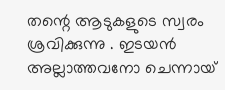തന്റെ ആടുകളുടെ സ്വരം ശ്രവിക്കുന്നു . ഇടയന്‍ അല്ലാത്തവനോ ചെന്നായ്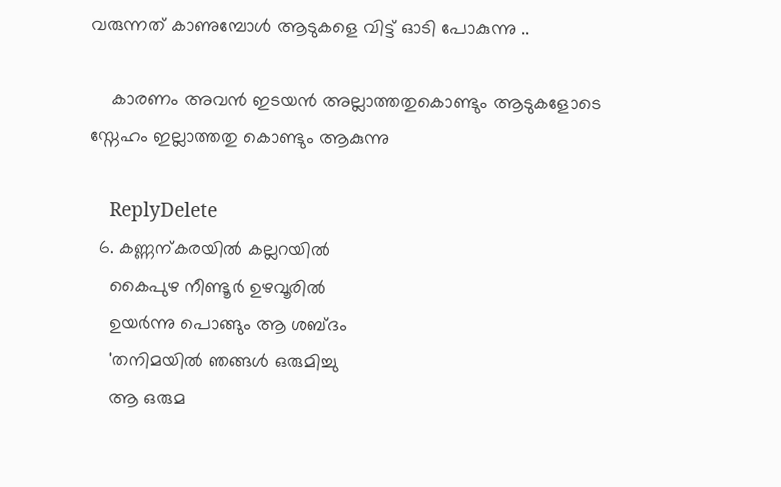വരുന്നത് കാണുമ്പോള്‍ ആടുകളെ വിട്ട് ഓടി പോകുന്നു ..

    കാരണം അവന്‍ ഇടയന്‍ അല്ലാത്തതുകൊണ്ടും ആടുകളോടെ സ്നേഹം ഇല്ലാത്തതു കൊണ്ടും ആകുന്നു

    ReplyDelete
  6. കണ്ണന്കരയില്‍ കല്ലറയില്‍
    കൈപുഴ നീണ്ടൂര്‍ ഉഴവൂരില്‍
    ഉയര്‍ന്നു പൊങ്ങും ആ ശബ്ദം
    'തനിമയില്‍ ഞങ്ങള്‍ ഒരുമിച്ചു
    ആ ഒരുമ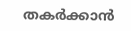തകര്‍ക്കാന്‍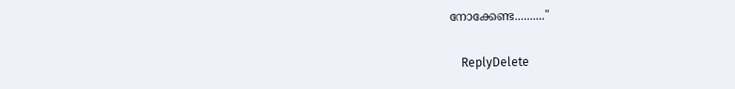നോക്കേണ്ട.........."

    ReplyDelete